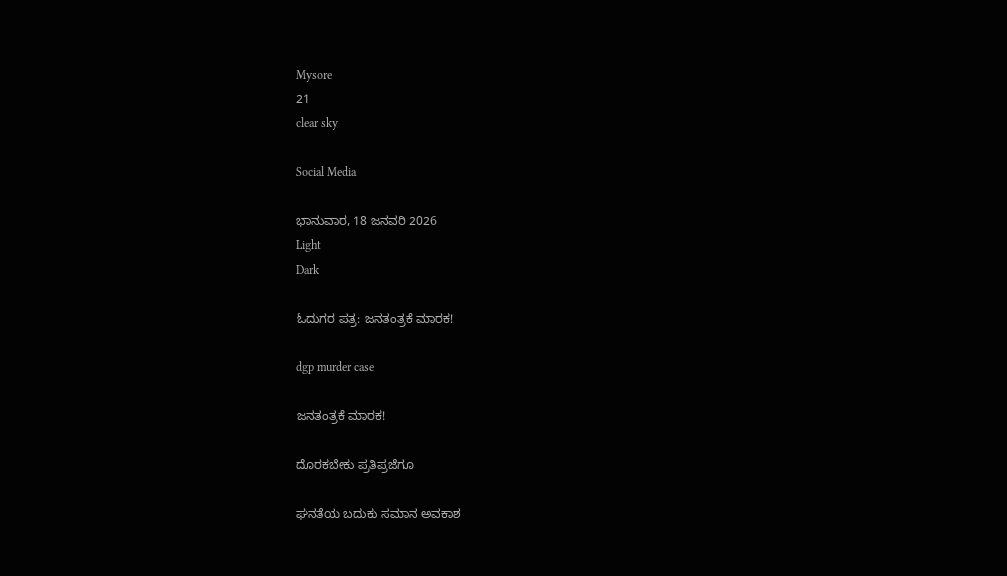Mysore
21
clear sky

Social Media

ಭಾನುವಾರ, 18 ಜನವರಿ 2026
Light
Dark

ಓದುಗರ ಪತ್ರ: ಜನತಂತ್ರಕೆ ಮಾರಕ!

dgp murder case

ಜನತಂತ್ರಕೆ ಮಾರಕ!

ದೊರಕಬೇಕು ಪ್ರತಿಪ್ರಜೆಗೂ

ಘನತೆಯ ಬದುಕು ಸಮಾನ ಅವಕಾಶ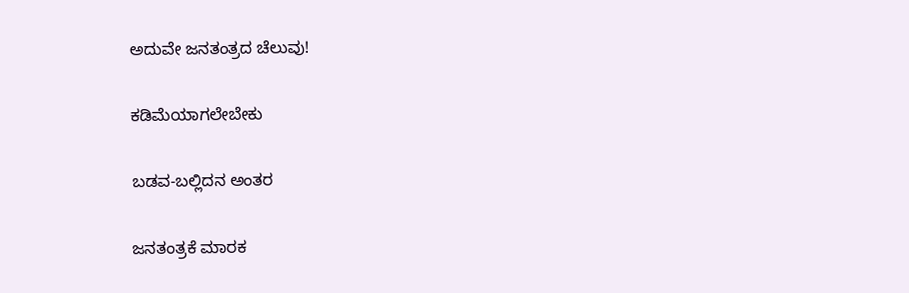ಅದುವೇ ಜನತಂತ್ರದ ಚೆಲುವು!

ಕಡಿಮೆಯಾಗಲೇಬೇಕು

ಬಡವ-ಬಲ್ಲಿದನ ಅಂತರ

ಜನತಂತ್ರಕೆ ಮಾರಕ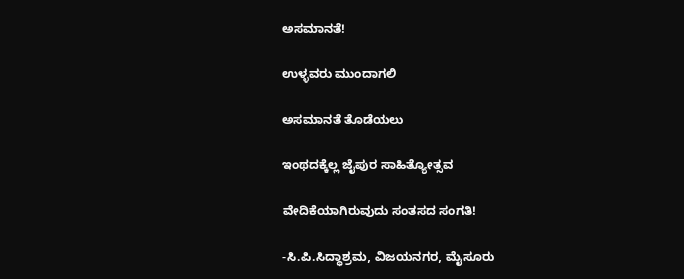ಅಸಮಾನತೆ!

ಉಳ್ಳವರು ಮುಂದಾಗಲಿ

ಅಸಮಾನತೆ ತೊಡೆಯಲು

ಇಂಥದಕ್ಕೆಲ್ಲ ಜೈಪುರ ಸಾಹಿತ್ಯೋತ್ಸವ

ವೇದಿಕೆಯಾಗಿರುವುದು ಸಂತಸದ ಸಂಗತಿ!

-ಸಿ.ಪಿ.ಸಿದ್ಧಾಶ್ರಮ, ವಿಜಯನಗರ, ಮೈಸೂರು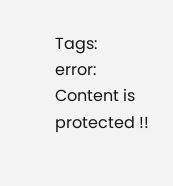Tags:
error: Content is protected !!